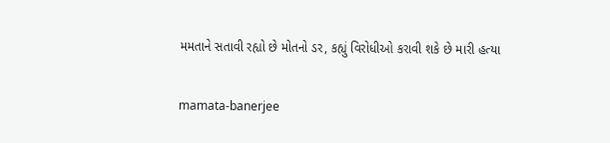મમતાને સતાવી રહ્યો છે મોતનો ડર, કહ્યું વિરોધીઓ કરાવી શકે છે મારી હત્યા

mamata-banerjee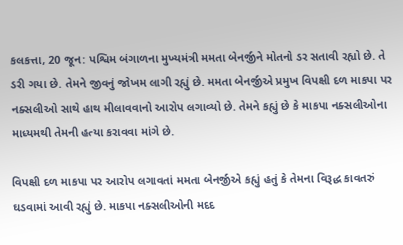કલકત્તા, 20 જૂન: પશ્વિમ બંગાળના મુખ્યમંત્રી મમતા બેનર્જીને મોતનો ડર સતાવી રહ્યો છે. તે ડરી ગયા છે. તેમને જીવનું જોખમ લાગી રહ્યું છે. મમતા બેનર્જીએ પ્રમુખ વિપક્ષી દળ માકપા પર નક્સલીઓ સાથે હાથ મીલાવવાનો આરોપ લગાવ્યો છે. તેમને કહ્યું છે કે માકપા નક્સલીઓના માધ્યમથી તેમની હત્યા કરાવવા માંગે છે.

વિપક્ષી દળ માકપા પર આરોપ લગાવતાં મમતા બેનર્જીએ કહ્યું હતું કે તેમના વિરૂદ્ધ કાવતરું ઘડવામાં આવી રહ્યું છે. માકપા નક્સલીઓની મદદ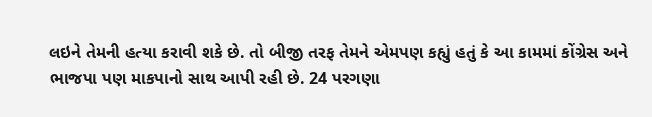લઇને તેમની હત્યા કરાવી શકે છે. તો બીજી તરફ તેમને એમપણ કહ્યું હતું કે આ કામમાં કોંગ્રેસ અને ભાજપા પણ માકપાનો સાથ આપી રહી છે. 24 પરગણા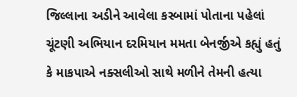જિલ્લાના અડીને આવેલા કસ્બામાં પોતાના પહેલાં ચૂંટણી અભિયાન દરમિયાન મમતા બેનર્જીએ કહ્યું હતું કે માકપાએ નક્સલીઓ સાથે મળીને તેમની હત્યા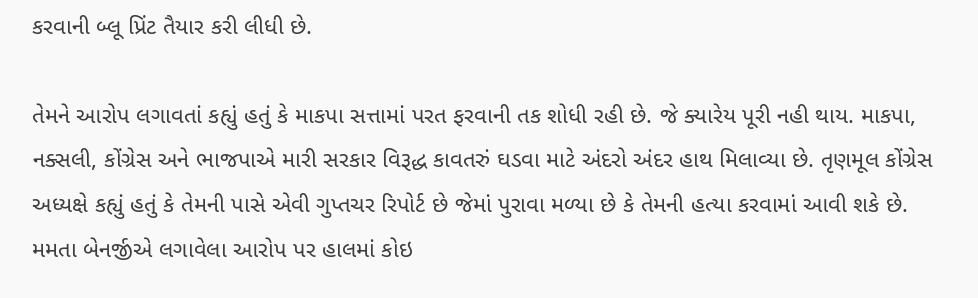કરવાની બ્લૂ પ્રિંટ તૈયાર કરી લીધી છે.

તેમને આરોપ લગાવતાં કહ્યું હતું કે માકપા સત્તામાં પરત ફરવાની તક શોધી રહી છે. જે ક્યારેય પૂરી નહી થાય. માકપા, નક્સલી, કોંગ્રેસ અને ભાજપાએ મારી સરકાર વિરૂદ્ધ કાવતરું ઘડવા માટે અંદરો અંદર હાથ મિલાવ્યા છે. તૃણમૂલ કોંગ્રેસ અધ્યક્ષે કહ્યું હતું કે તેમની પાસે એવી ગુપ્તચર રિપોર્ટ છે જેમાં પુરાવા મળ્યા છે કે તેમની હત્યા કરવામાં આવી શકે છે. મમતા બેનર્જીએ લગાવેલા આરોપ પર હાલમાં કોઇ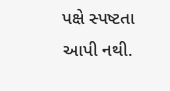પક્ષે સ્પષ્ટતા આપી નથી.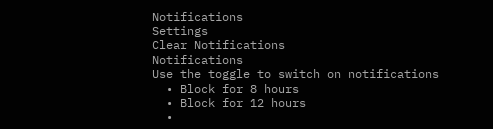Notifications
Settings
Clear Notifications
Notifications
Use the toggle to switch on notifications
  • Block for 8 hours
  • Block for 12 hours
  •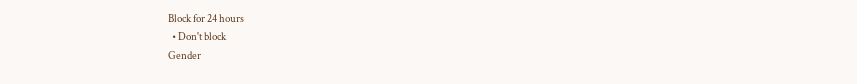Block for 24 hours
  • Don't block
Gender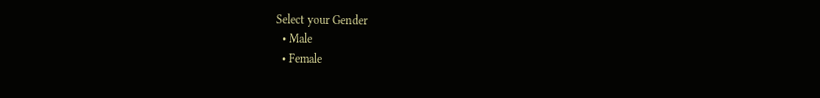Select your Gender
  • Male
  • Female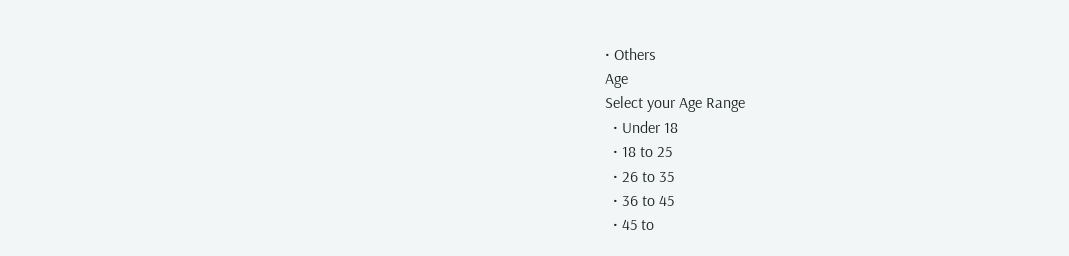• Others
Age
Select your Age Range
  • Under 18
  • 18 to 25
  • 26 to 35
  • 36 to 45
  • 45 to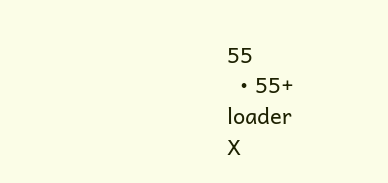55
  • 55+
loader
X